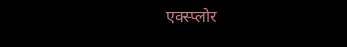एक्स्प्लोर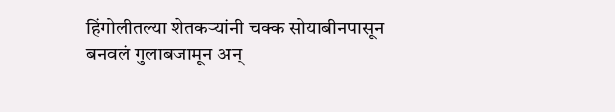हिंगोलीतल्या शेतकऱ्यांनी चक्क सोयाबीनपासून बनवलं गुलाबजामून अन्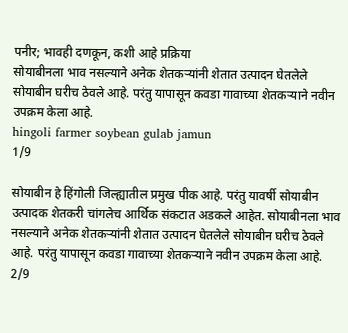पनीर; भावही दणकून, कशी आहे प्रक्रिया
सोयाबीनला भाव नसल्याने अनेक शेतकऱ्यांनी शेतात उत्पादन घेतलेले सोयाबीन घरीच ठेवले आहे. परंतु यापासून कवडा गावाच्या शेतकऱ्याने नवीन उपक्रम केला आहे.
hingoli farmer soybean gulab jamun
1/9

सोयाबीन हे हिंगोली जिल्ह्यातील प्रमुख पीक आहे. परंतु यावर्षी सोयाबीन उत्पादक शेतकरी चांगलेच आर्थिक संकटात अडकले आहेत. सोयाबीनला भाव नसल्याने अनेक शेतकऱ्यांनी शेतात उत्पादन घेतलेले सोयाबीन घरीच ठेवले आहे. परंतु यापासून कवडा गावाच्या शेतकऱ्याने नवीन उपक्रम केला आहे.
2/9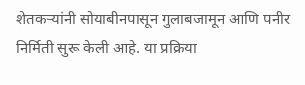शेतकऱ्यांनी सोयाबीनपासून गुलाबजामून आणि पनीर निर्मिती सुरू केली आहे. या प्रक्रिया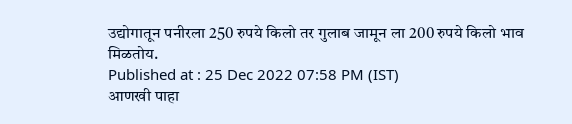उद्योगातून पनीरला 250 रुपये किलो तर गुलाब जामून ला 200 रुपये किलो भाव मिळतोय.
Published at : 25 Dec 2022 07:58 PM (IST)
आणखी पाहा